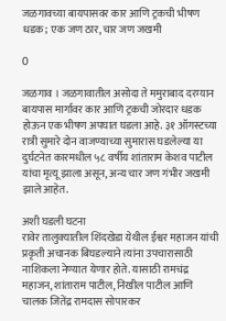जळगावच्या बायपासवर कार आणि ट्रकची भीषण धडक; एक जण ठार, चार जण जखमी

0

जळगाव । जळगावातील असोदा ते ममुराबाद दरम्यान बायपास मार्गावर कार आणि ट्रकची जोरदार धडक होऊन एक भीषण अपघात घडला आहे. ३१ ऑगस्टच्या रात्री सुमारे दोन वाजण्याच्या सुमारास घडलेल्या या दुर्घटनेत कारमधील ५८ वर्षीय शांताराम केशव पाटील यांचा मृत्यू झाला असून, अन्य चार जण गंभीर जखमी झाले आहेत.

अशी घडली घटना
रावेर तालुक्यातील शिंदखेडा येथील ईश्वर महाजन यांची प्रकृती अचानक बिघडल्याने त्यांना उपचारासाठी नाशिकला नेण्यात येणार होते. यासाठी रामचंद्र महाजन, शांताराम पाटील, निखील पाटील आणि चालक जितेंद्र रामदास सोपारकर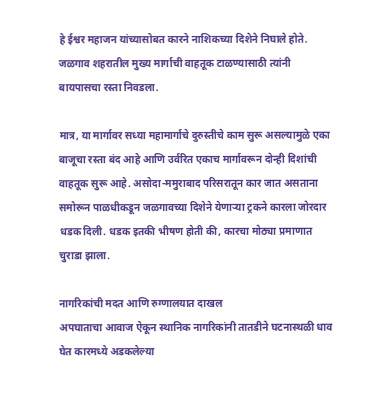हे ईश्वर महाजन यांच्यासोबत कारने नाशिकच्या दिशेने निघाले होते. जळगाव शहरातील मुख्य मार्गाची वाहतूक टाळण्यासाठी त्यांनी बायपासचा रस्ता निवडला.

मात्र, या मार्गावर सध्या महामार्गाचे दुरुस्तीचे काम सुरू असल्यामुळे एका बाजूचा रस्ता बंद आहे आणि उर्वरित एकाच मार्गावरून दोन्ही दिशांची वाहतूक सुरू आहे. असोदा-ममुराबाद परिसरातून कार जात असताना समोरून पाळधीकडून जळगावच्या दिशेने येणाऱ्या ट्रकने कारला जोरदार धडक दिली. धडक इतकी भीषण होती की, कारचा मोठ्या प्रमाणात चुराडा झाला.

नागरिकांची मदत आणि रुग्णालयात दाखल
अपघाताचा आवाज ऐकून स्थानिक नागरिकांनी तातडीने घटनास्थळी धाव घेत कारमध्ये अडकलेल्या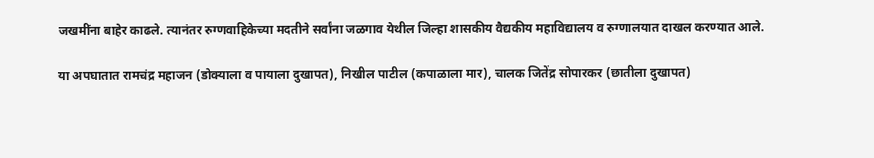जखमींना बाहेर काढले. त्यानंतर रुग्णवाहिकेच्या मदतीने सर्वांना जळगाव येथील जिल्हा शासकीय वैद्यकीय महाविद्यालय व रुग्णालयात दाखल करण्यात आले.

या अपघातात रामचंद्र महाजन (डोक्याला व पायाला दुखापत), निखील पाटील (कपाळाला मार), चालक जितेंद्र सोपारकर (छातीला दुखापत)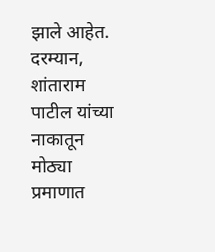झाले आहेत. दरम्यान, शांताराम पाटील यांच्या नाकातून मोठ्या प्रमाणात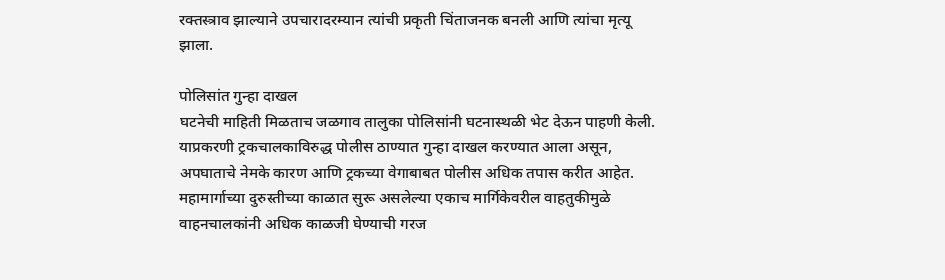रक्तस्त्राव झाल्याने उपचारादरम्यान त्यांची प्रकृती चिंताजनक बनली आणि त्यांचा मृत्यू झाला.

पोलिसांत गुन्हा दाखल
घटनेची माहिती मिळताच जळगाव तालुका पोलिसांनी घटनास्थळी भेट देऊन पाहणी केली. याप्रकरणी ट्रकचालकाविरुद्ध पोलीस ठाण्यात गुन्हा दाखल करण्यात आला असून, अपघाताचे नेमके कारण आणि ट्रकच्या वेगाबाबत पोलीस अधिक तपास करीत आहेत. महामार्गाच्या दुरुस्तीच्या काळात सुरू असलेल्या एकाच मार्गिकेवरील वाहतुकीमुळे वाहनचालकांनी अधिक काळजी घेण्याची गरज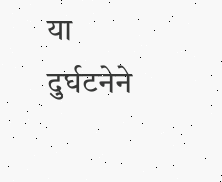या दुर्घटनेने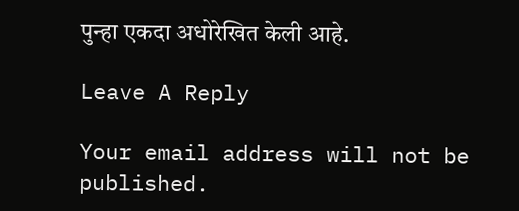पुन्हा एकदा अधोरेखित केली आहे.

Leave A Reply

Your email address will not be published.